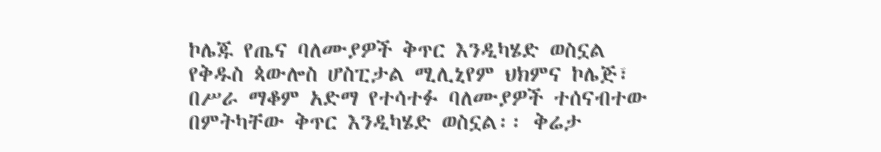ኮሌጁ የጤና ባለሙያዎች ቅጥር እንዲካሄድ ወስኗል
የቅዱስ ጳውሎስ ሆስፒታል ሚሊኒየም ህክምና ኮሌጅ፣ በሥራ ማቆም አድማ የተሳተፉ ባለሙያዎች ተሰናብተው በምትካቸው ቅጥር እንዲካሄድ ወስኗል፡፡ ቅሬታ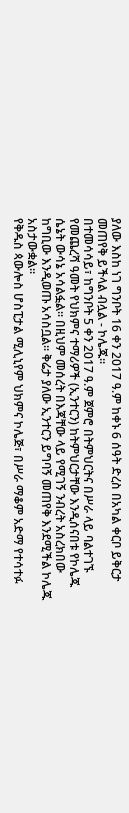ያለው እስከ ነገ ግንቦት 16 ቀን 2017 ዓ.ም ከቀኑ 6 ሰዓት ድረስ በአካል ቀርቦ ይቅርታ መጠየቅ ይችላል ብሏል - ኮሌጁ፡፡
በተመሳሳይ፣ ከግንቦት 5 ቀን 2017 ዓ.ም ጀምሮ በትምህርትና በሥራ ላይ ባልተገኙ የመጨረሻ ዓመት የህክምና ተማሪዎች (ኢንተርን) ከትምህርታቸው እንዲሰናበቱ የኮሌጁ ሴኔት ውሳኔ አሳልፏል፡፡ በዚህም መሰረት በእጃቸው ላይ የሚገኝ ንብረት አስረክበው ከግቢው እንዲወጡ አሳስቧል፡፡ ቅሬታ ያለው ኢንተርን ይግባኝ መጠየቅ እንደሚችል ኮሌጁ አስታውቋል፡፡
የቅዱስ ጳውሎስ ሆስፒታል ሚሊኒየም ህክምና ኮሌጅ፣ በሥራ ማቆም አድማ የተሳተፉ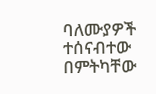ባለሙያዎች ተሰናብተው በምትካቸው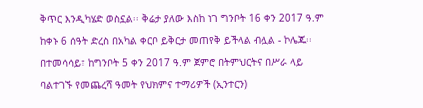ቅጥር እንዲካሄድ ወስኗል፡፡ ቅሬታ ያለው እስከ ነገ ግንቦት 16 ቀን 2017 ዓ.ም ከቀኑ 6 ሰዓት ድረስ በአካል ቀርቦ ይቅርታ መጠየቅ ይችላል ብሏል - ኮሌጁ፡፡
በተመሳሳይ፣ ከግንቦት 5 ቀን 2017 ዓ.ም ጀምሮ በትምህርትና በሥራ ላይ ባልተገኙ የመጨረሻ ዓመት የህክምና ተማሪዎች (ኢንተርን)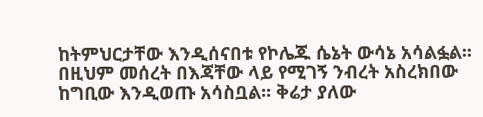ከትምህርታቸው እንዲሰናበቱ የኮሌጁ ሴኔት ውሳኔ አሳልፏል፡፡ በዚህም መሰረት በእጃቸው ላይ የሚገኝ ንብረት አስረክበው ከግቢው እንዲወጡ አሳስቧል፡፡ ቅሬታ ያለው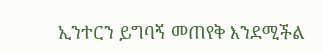ኢንተርን ይግባኝ መጠየቅ እንደሚችል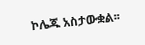ኮሌጁ አስታውቋል፡፡